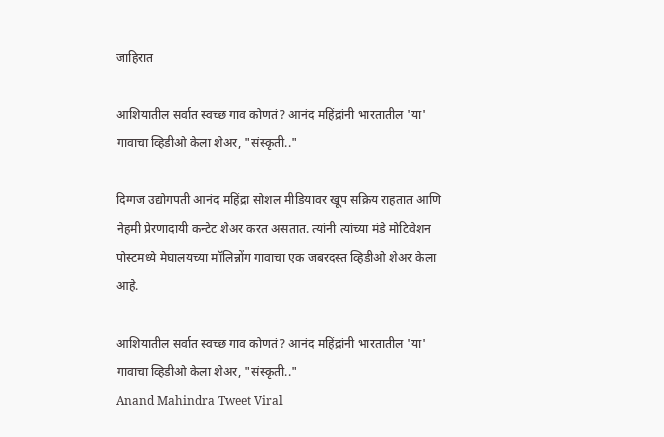जाहिरात

आशियातील सर्वात स्वच्छ गाव कोणतं? आनंद महिंद्रांनी भारतातील 'या' गावाचा व्हिडीओ केला शेअर, "संस्कृती.."

दिग्गज उद्योगपती आनंद महिंद्रा सोशल मीडियावर खूप सक्रिय राहतात आणि नेहमी प्रेरणादायी कन्टेट शेअर करत असतात. त्यांनी त्यांच्या मंडे मोटिवेशन पोस्टमध्ये मेघालयच्या मॉलिन्नोंग गावाचा एक जबरदस्त व्हिडीओ शेअर केला आहे.

आशियातील सर्वात स्वच्छ गाव कोणतं? आनंद महिंद्रांनी भारतातील 'या' गावाचा व्हिडीओ केला शेअर, "संस्कृती.."
Anand Mahindra Tweet Viral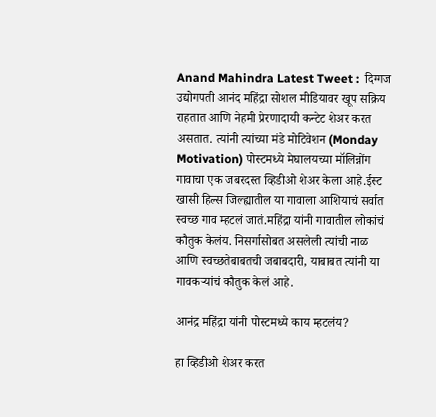Anand Mahindra Latest Tweet :  दिग्गज उद्योगपती आनंद महिंद्रा सोशल मीडियावर खूप सक्रिय राहतात आणि नेहमी प्रेरणादायी कन्टेट शेअर करत असतात. त्यांनी त्यांच्या मंडे मोटिवेशन (Monday Motivation) पोस्टमध्ये मेघालयच्या मॉलिन्नोंग गावाचा एक जबरदस्त व्हिडीओ शेअर केला आहे.ईस्ट खासी हिल्स जिल्ह्यातील या गावाला आशियाचं सर्वात स्वच्छ गाव म्हटलं जातं.महिंद्रा यांनी गावातील लोकांचं कौतुक केलंय. निसर्गासोबत असलेली त्यांची नाळ आणि स्वच्छतेबाबतची जबाबदारी, याबाबत त्यांनी या गावकऱ्यांचं कौतुक केलं आहे.

आनंद्र महिंद्रा यांनी पोस्टमध्ये काय म्हटलंय?

हा व्हिडीओ शेअर करत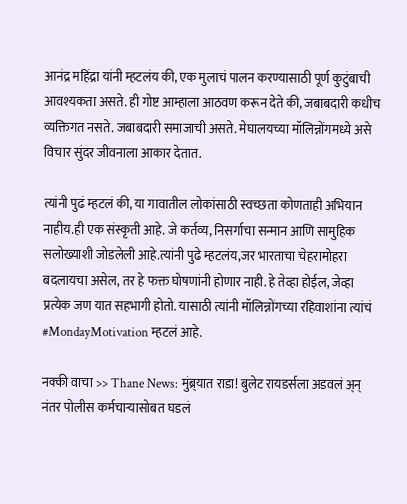आनंद्र महिंद्रा यांनी म्हटलंय की, एक मुलाचं पालन करण्यासाठी पूर्ण कुटुंबाची आवश्यकता असते. ही गोष्ट आम्हाला आठवण करून देते की, जबाबदारी कधीच व्यक्तिगत नसते. जबाबदारी समाजाची असते. मेघालयच्या मॉलिन्नोंगमध्ये असे विचार सुंदर जीवनाला आकार देतात.

त्यांनी पुढं म्हटलं की, या गावातील लोकांसाठी स्वच्छता कोणताही अभियान नाहीय.ही एक संस्कृती आहे. जे कर्तव्य, निसर्गाचा सन्मान आणि सामुहिक सलोख्याशी जोडलेली आहे.त्यांनी पुढे म्हटलंय,जर भारताचा चेहरामोहरा बदलायचा असेल, तर हे फक्त घोषणांनी होणार नाही. हे तेव्हा होईल, जेव्हा प्रत्येक जण यात सहभागी होतो. यासाठी त्यांनी मॉलिन्नोंगच्या रहिवाशांना त्यांचं #MondayMotivation म्हटलं आहे.

नक्की वाचा >> Thane News: मुंब्र्यात राडा! बुलेट रायडर्सला अडवलं अ्न् नंतर पोलीस कर्मचाऱ्यासोबत घडलं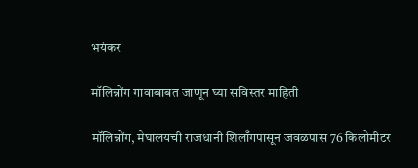भयंकर

मॉलिन्नोंग गावाबाबत जाणून घ्या सविस्तर माहिती

मॉलिन्नोंग, मेघालयची राजधानी शिलाँगपासून जवळपास 76 किलोमीटर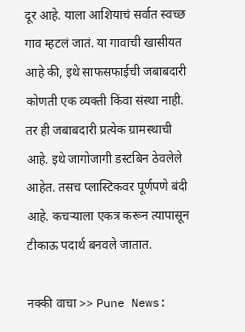दूर आहे. याला आशियाचं सर्वात स्वच्छ गाव म्हटलं जातं. या गावाची खासीयत आहे की, इथे साफसफाईची जबाबदारी कोणती एक व्यक्ती किंवा संस्था नाही. तर ही जबाबदारी प्रत्येक ग्रामस्थाची आहे. इथे जागोजागी डस्टबिन ठेवलेले आहेत. तसच प्लास्टिकवर पूर्णपणे बंदी आहे. कचऱ्याला एकत्र करून त्यापासून टीकाऊ पदार्थ बनवले जातात.

नक्की वाचा >> Pune News: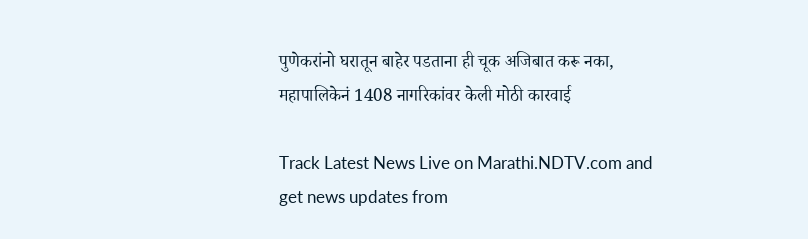पुणेकरांनो घरातून बाहेर पडताना ही चूक अजिबात करू नका, महापालिकेनं 1408 नागरिकांवर केली मोठी कारवाई

Track Latest News Live on Marathi.NDTV.com and get news updates from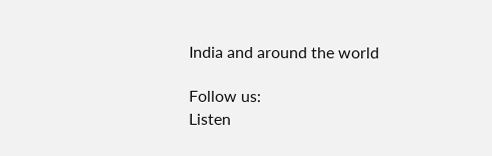India and around the world

Follow us:
Listen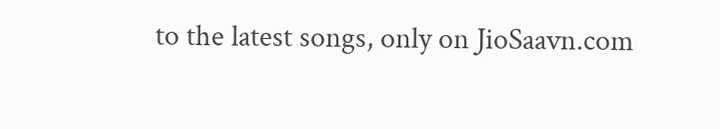to the latest songs, only on JioSaavn.com